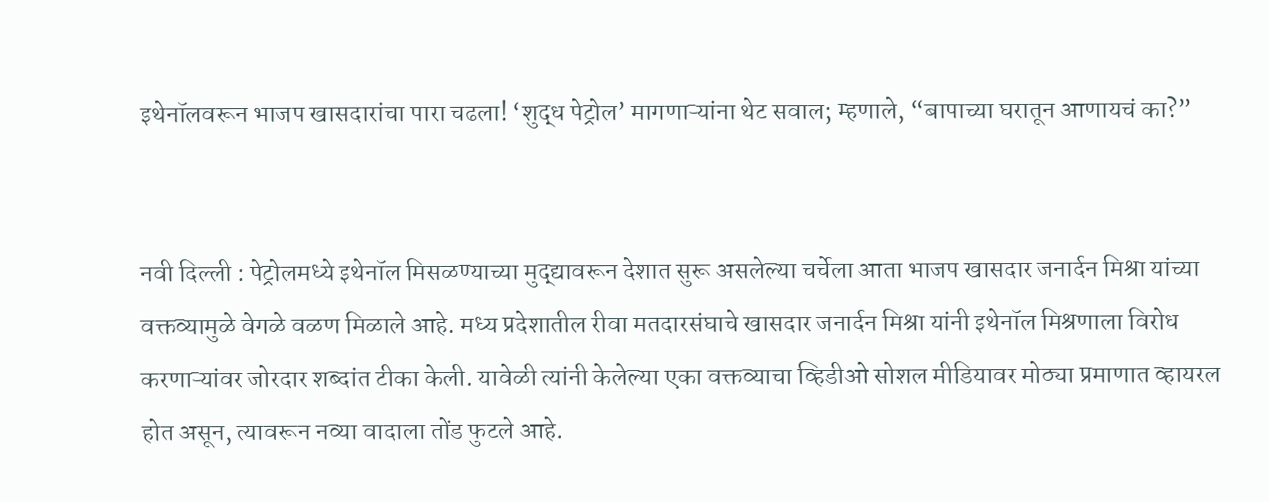इथेनॉलवरून भाजप खासदारांचा पारा चढला! ‘शुद्ध पेट्रोल’ मागणाऱ्यांना थेट सवाल; म्हणाले, “बापाच्या घरातून आणायचं का?”


नवी दिल्ली : पेट्रोलमध्ये इथेनॉल मिसळण्याच्या मुद्द्यावरून देशात सुरू असलेल्या चर्चेला आता भाजप खासदार जनार्दन मिश्रा यांच्या वक्तव्यामुळे वेगळे वळण मिळाले आहे. मध्य प्रदेशातील रीवा मतदारसंघाचे खासदार जनार्दन मिश्रा यांनी इथेनॉल मिश्रणाला विरोध करणाऱ्यांवर जोरदार शब्दांत टीका केली. यावेळी त्यांनी केलेल्या एका वक्तव्याचा व्हिडीओ सोशल मीडियावर मोठ्या प्रमाणात व्हायरल होत असून, त्यावरून नव्या वादाला तोंड फुटले आहे.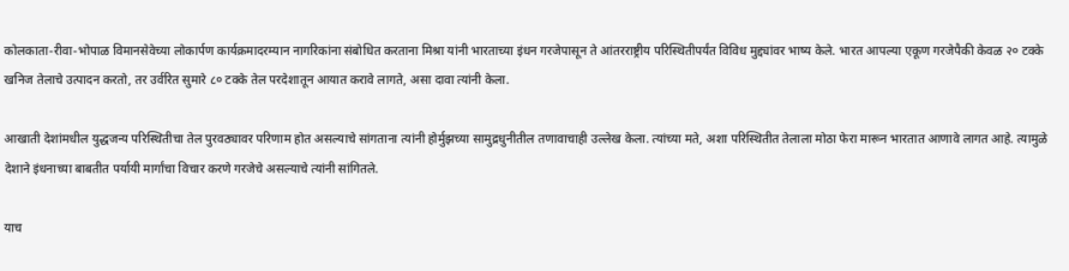कोलकाता-रीवा-भोपाळ विमानसेवेच्या लोकार्पण कार्यक्रमादरम्यान नागरिकांना संबोधित करताना मिश्रा यांनी भारताच्या इंधन गरजेपासून ते आंतरराष्ट्रीय परिस्थितीपर्यंत विविध मुद्द्यांवर भाष्य केले. भारत आपल्या एकूण गरजेपैकी केवळ २० टक्के खनिज तेलाचे उत्पादन करतो, तर उर्वरित सुमारे ८० टक्के तेल परदेशातून आयात करावे लागते, असा दावा त्यांनी केला.

आखाती देशांमधील युद्धजन्य परिस्थितीचा तेल पुरवठ्यावर परिणाम होत असल्याचे सांगताना त्यांनी होर्मुझच्या सामुद्रधुनीतील तणावाचाही उल्लेख केला. त्यांच्या मते, अशा परिस्थितीत तेलाला मोठा फेरा मारून भारतात आणावे लागत आहे. त्यामुळे देशाने इंधनाच्या बाबतीत पर्यायी मार्गांचा विचार करणे गरजेचे असल्याचे त्यांनी सांगितले.

याच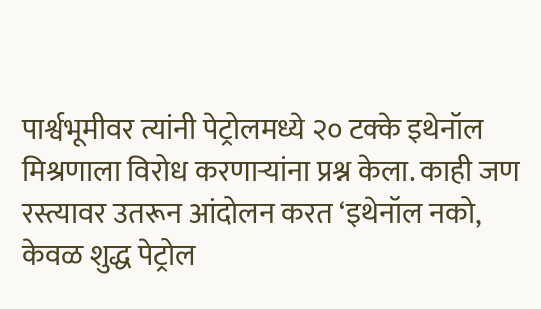पार्श्वभूमीवर त्यांनी पेट्रोलमध्ये २० टक्के इथेनॉल मिश्रणाला विरोध करणाऱ्यांना प्रश्न केला. काही जण रस्त्यावर उतरून आंदोलन करत ‘इथेनॉल नको, केवळ शुद्ध पेट्रोल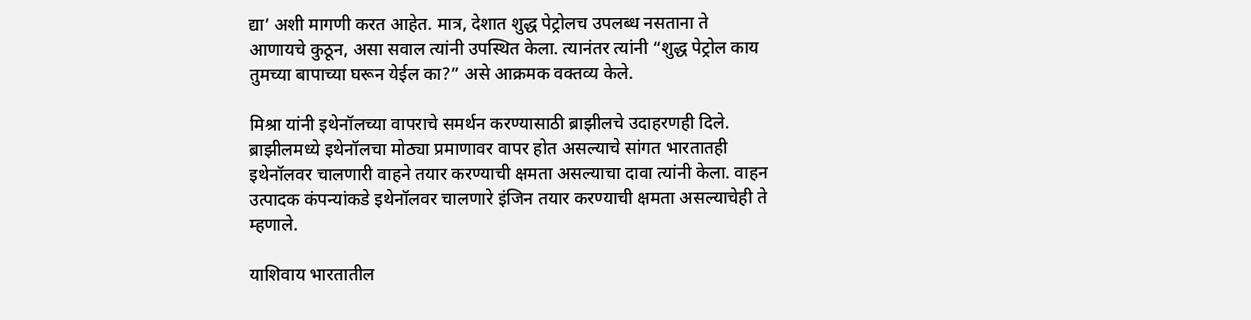द्या’ अशी मागणी करत आहेत. मात्र, देशात शुद्ध पेट्रोलच उपलब्ध नसताना ते आणायचे कुठून, असा सवाल त्यांनी उपस्थित केला. त्यानंतर त्यांनी “शुद्ध पेट्रोल काय तुमच्या बापाच्या घरून येईल का?” असे आक्रमक वक्तव्य केले.

मिश्रा यांनी इथेनॉलच्या वापराचे समर्थन करण्यासाठी ब्राझीलचे उदाहरणही दिले. ब्राझीलमध्ये इथेनॉलचा मोठ्या प्रमाणावर वापर होत असल्याचे सांगत भारतातही इथेनॉलवर चालणारी वाहने तयार करण्याची क्षमता असल्याचा दावा त्यांनी केला. वाहन उत्पादक कंपन्यांकडे इथेनॉलवर चालणारे इंजिन तयार करण्याची क्षमता असल्याचेही ते म्हणाले.

याशिवाय भारतातील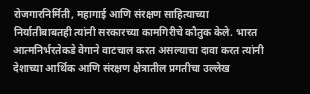रोजगारनिर्मिती, महागाई आणि संरक्षण साहित्याच्या निर्यातीबाबतही त्यांनी सरकारच्या कामगिरीचे कौतुक केले. भारत आत्मनिर्भरतेकडे वेगाने वाटचाल करत असल्याचा दावा करत त्यांनी देशाच्या आर्थिक आणि संरक्षण क्षेत्रातील प्रगतीचा उल्लेख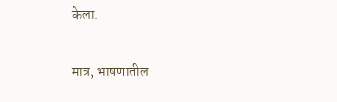केला.

मात्र, भाषणातील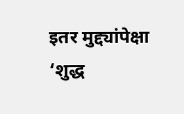इतर मुद्द्यांपेक्षा ‘शुद्ध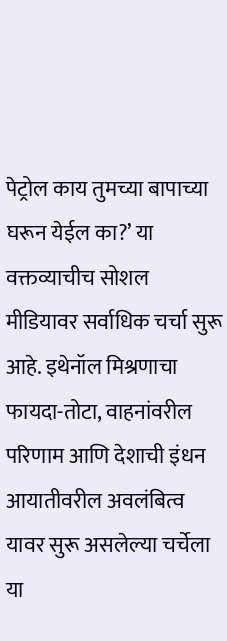पेट्रोल काय तुमच्या बापाच्या घरून येईल का?’ या वक्तव्याचीच सोशल मीडियावर सर्वाधिक चर्चा सुरू आहे. इथेनॉल मिश्रणाचा फायदा-तोटा, वाहनांवरील परिणाम आणि देशाची इंधन आयातीवरील अवलंबित्व यावर सुरू असलेल्या चर्चेला या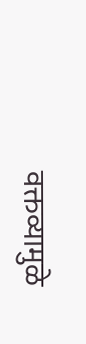वक्तव्यामुळे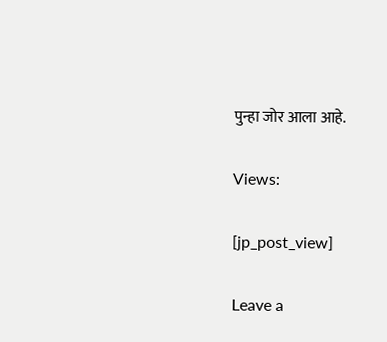पुन्हा जोर आला आहे.

Views:

[jp_post_view]

Leave a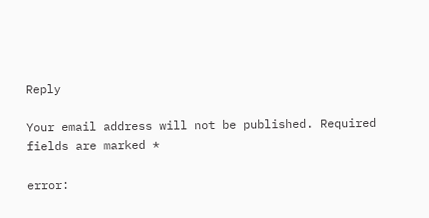Reply

Your email address will not be published. Required fields are marked *

error: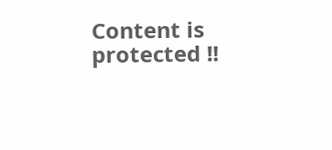Content is protected !!